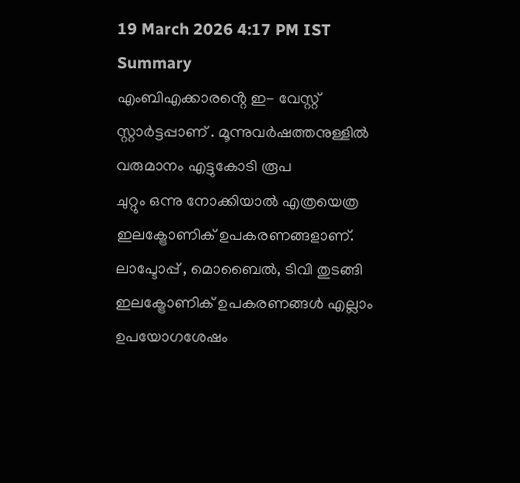19 March 2026 4:17 PM IST
Summary
എംബിഎക്കാരൻ്റെ ഇ- വേസ്റ്റ് സ്റ്റാർട്ടപ്പാണ് . മൂന്നുവർഷത്തനുള്ളിൽ വരുമാനം എട്ടുകോടി രൂപ
ചുറ്റും ഒന്നു നോക്കിയാൽ എത്രയെത്ര ഇലക്ട്രോണിക് ഉപകരണങ്ങളാണ്. ലാപ്ടോപ്പ് , മൊബൈൽ, ടിവി തുടങ്ങി ഇലക്ട്രോണിക് ഉപകരണങ്ങൾ എല്ലാം ഉപയോഗശേഷം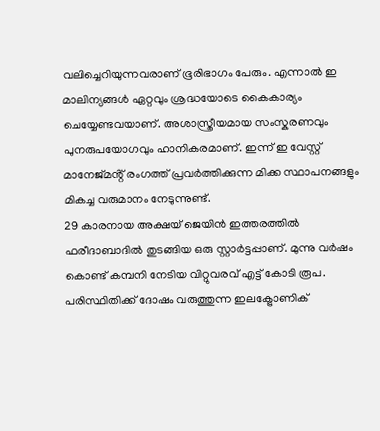വലിച്ചെറിയുന്നവരാണ് ഭൂരിഭാഗം പേരും. എന്നാൽ ഇ മാലിന്യങ്ങൾ ഏറ്റവും ശ്രദ്ധയോടെ കൈകാര്യം ചെയ്യേണ്ടവയാണ്. അശാസ്ത്രീയമായ സംസ്കരണവും പുനരുപയോഗവും ഹാനികരമാണ്. ഇന്ന് ഇ വേസ്റ്റ് മാനേജ്മൻ്റ് രംഗത്ത് പ്രവർത്തിക്കുന്ന മിക്ക സ്ഥാപനങ്ങളും മികച്ച വരുമാനം നേടുന്നുണ്ട്.
29 കാരനായ അക്ഷയ് ജെയിൻ ഇത്തരത്തിൽ ഫരീദാബാദിൽ തുടങ്ങിയ ഒരു സ്റ്റാർട്ടപ്പാണ്. മുന്നു വർഷം കൊണ്ട് കമ്പനി നേടിയ വിറ്റുവരവ് എട്ട് കോടി രൂപ. പരിസ്ഥിതിക്ക് ദോഷം വരുത്തുന്ന ഇലക്ട്രോണിക്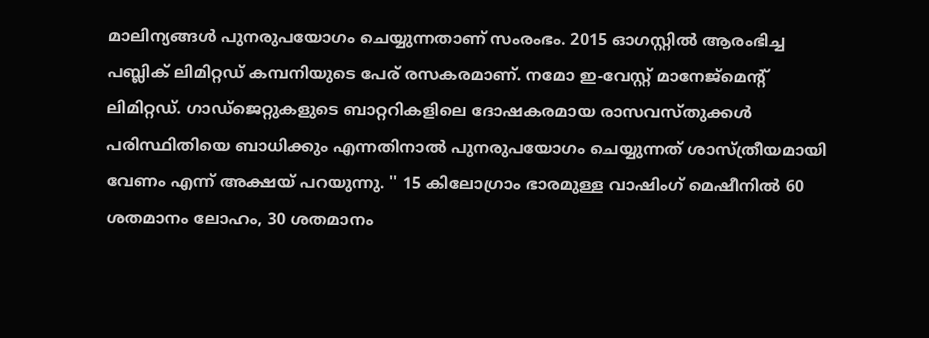മാലിന്യങ്ങൾ പുനരുപയോഗം ചെയ്യുന്നതാണ് സംരംഭം. 2015 ഓഗസ്റ്റിൽ ആരംഭിച്ച പബ്ലിക് ലിമിറ്റഡ് കമ്പനിയുടെ പേര് രസകരമാണ്. നമോ ഇ-വേസ്റ്റ് മാനേജ്മെന്റ് ലിമിറ്റഡ്. ഗാഡ്ജെറ്റുകളുടെ ബാറ്ററികളിലെ ദോഷകരമായ രാസവസ്തുക്കൾ പരിസ്ഥിതിയെ ബാധിക്കും എന്നതിനാൽ പുനരുപയോഗം ചെയ്യുന്നത് ശാസ്ത്രീയമായി വേണം എന്ന് അക്ഷയ് പറയുന്നു. '' 15 കിലോഗ്രാം ഭാരമുള്ള വാഷിംഗ് മെഷീനിൽ 60 ശതമാനം ലോഹം, 30 ശതമാനം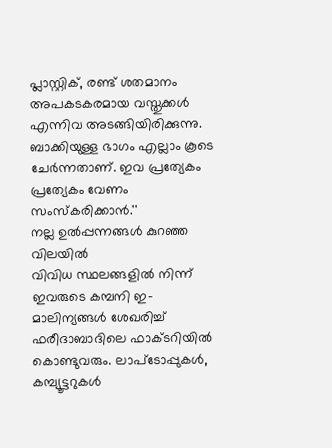പ്ലാസ്റ്റിക്, രണ്ട് ശതമാനം അപകടകരമായ വസ്തുക്കൾ എന്നിവ അടങ്ങിയിരിക്കുന്നു. ബാക്കിയുള്ള ഭാഗം എല്ലാം കൂടെ ചേർന്നതാണ്. ഇവ പ്രത്യേകം പ്രത്യേകം വേണം സംസ്കരിക്കാൻ.''
നല്ല ഉൽപ്പന്നങ്ങൾ കുറഞ്ഞ വിലയിൽ
വിവിധ സ്ഥലങ്ങളിൽ നിന്ന് ഇവരുടെ കമ്പനി ഇ-മാലിന്യങ്ങൾ ശേഖരിച്ച് ഫരീദാബാദിലെ ഫാക്ടറിയിൽ കൊണ്ടുവരും. ലാപ്ടോപ്പുകൾ, കമ്പ്യൂട്ടറുകൾ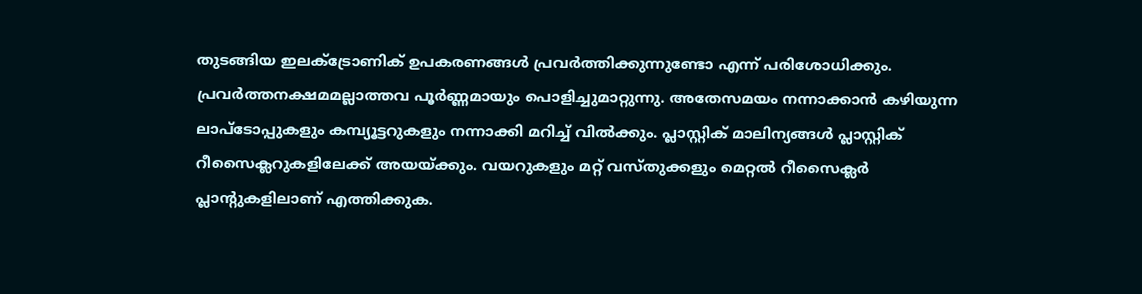തുടങ്ങിയ ഇലക്ട്രോണിക് ഉപകരണങ്ങൾ പ്രവർത്തിക്കുന്നുണ്ടോ എന്ന് പരിശോധിക്കും. പ്രവർത്തനക്ഷമമല്ലാത്തവ പൂർണ്ണമായും പൊളിച്ചുമാറ്റുന്നു. അതേസമയം നന്നാക്കാൻ കഴിയുന്ന ലാപ്ടോപ്പുകളും കമ്പ്യൂട്ടറുകളും നന്നാക്കി മറിച്ച് വിൽക്കും. പ്ലാസ്റ്റിക് മാലിന്യങ്ങൾ പ്ലാസ്റ്റിക് റീസൈക്ലറുകളിലേക്ക് അയയ്ക്കും. വയറുകളും മറ്റ് വസ്തുക്കളും മെറ്റൽ റീസൈക്ലർ പ്ലാന്റുകളിലാണ് എത്തിക്കുക.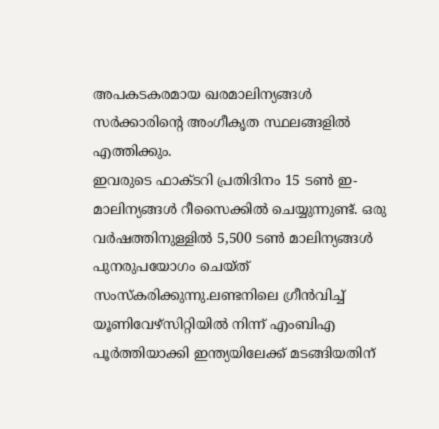അപകടകരമായ ഖരമാലിന്യങ്ങൾ സർക്കാരിൻ്റെ അംഗീകൃത സ്ഥലങ്ങളിൽ എത്തിക്കും.
ഇവരുടെ ഫാക്ടറി പ്രതിദിനം 15 ടൺ ഇ-മാലിന്യങ്ങൾ റീസൈക്കിൽ ചെയ്യുന്നുണ്ട്. ഒരു വർഷത്തിനുള്ളിൽ 5,500 ടൺ മാലിന്യങ്ങൾ പുനരുപയോഗം ചെയ്ത് സംസ്കരിക്കുന്നു.ലണ്ടനിലെ ഗ്രീൻവിച്ച് യൂണിവേഴ്സിറ്റിയിൽ നിന്ന് എംബിഎ പൂർത്തിയാക്കി ഇന്ത്യയിലേക്ക് മടങ്ങിയതിന്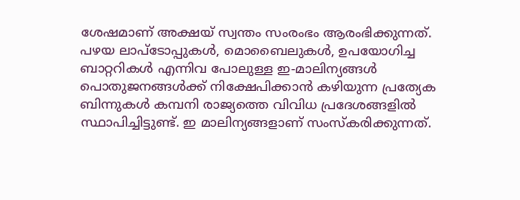ശേഷമാണ് അക്ഷയ് സ്വന്തം സംരംഭം ആരംഭിക്കുന്നത്.
പഴയ ലാപ്ടോപ്പുകൾ, മൊബൈലുകൾ, ഉപയോഗിച്ച ബാറ്ററികൾ എന്നിവ പോലുള്ള ഇ-മാലിന്യങ്ങൾ പൊതുജനങ്ങൾക്ക് നിക്ഷേപിക്കാൻ കഴിയുന്ന പ്രത്യേക ബിന്നുകൾ കമ്പനി രാജ്യത്തെ വിവിധ പ്രദേശങ്ങളിൽ സ്ഥാപിച്ചിട്ടുണ്ട്. ഇ മാലിന്യങ്ങളാണ് സംസ്കരിക്കുന്നത്.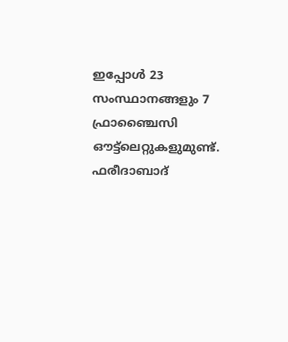ഇപ്പോൾ 23 സംസ്ഥാനങ്ങളും 7 ഫ്രാഞ്ചൈസി ഔട്ട്ലെറ്റുകളുമുണ്ട്. ഫരീദാബാദ്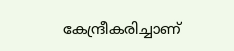കേന്ദ്രീകരിച്ചാണ്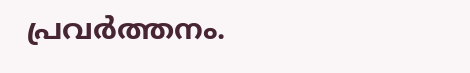പ്രവർത്തനം.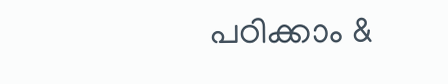പഠിക്കാം &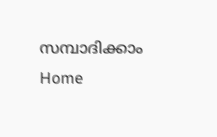സമ്പാദിക്കാം
Home